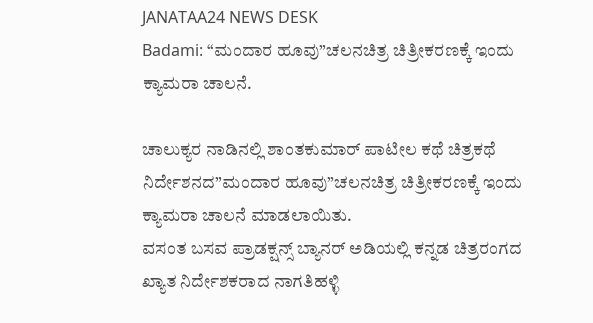JANATAA24 NEWS DESK
Badami: “ಮಂದಾರ ಹೂವು”ಚಲನಚಿತ್ರ ಚಿತ್ರೀಕರಣಕ್ಕೆ ಇಂದು ಕ್ಯಾಮರಾ ಚಾಲನೆ.

ಚಾಲುಕ್ಯರ ನಾಡಿನಲ್ಲಿ ಶಾಂತಕುಮಾರ್ ಪಾಟೀಲ ಕಥೆ ಚಿತ್ರಕಥೆ ನಿರ್ದೇಶನದ”ಮಂದಾರ ಹೂವು”ಚಲನಚಿತ್ರ ಚಿತ್ರೀಕರಣಕ್ಕೆ ಇಂದು ಕ್ಯಾಮರಾ ಚಾಲನೆ ಮಾಡಲಾಯಿತು.
ವಸಂತ ಬಸವ ಪ್ರಾಡಕ್ಷನ್ಸ್ ಬ್ಯಾನರ್ ಅಡಿಯಲ್ಲಿ ಕನ್ನಡ ಚಿತ್ರರಂಗದ ಖ್ಯಾತ ನಿರ್ದೇಶಕರಾದ ನಾಗತಿಹಳ್ಳಿ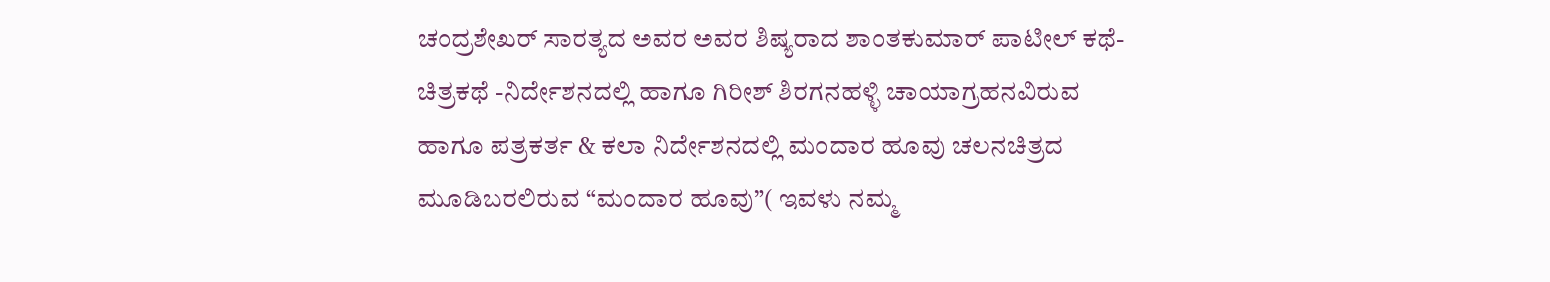ಚಂದ್ರಶೇಖರ್ ಸಾರತ್ಯದ ಅವರ ಅವರ ಶಿಷ್ಯರಾದ ಶಾಂತಕುಮಾರ್ ಪಾಟೀಲ್ ಕಥೆ-ಚಿತ್ರಕಥೆ -ನಿರ್ದೇಶನದಲ್ಲಿ ಹಾಗೂ ಗಿರೀಶ್ ಶಿರಗನಹಳ್ಳಿ ಚಾಯಾಗ್ರಹನವಿರುವ ಹಾಗೂ ಪತ್ರಕರ್ತ & ಕಲಾ ನಿರ್ದೇಶನದಲ್ಲಿ ಮಂದಾರ ಹೂವು ಚಲನಚಿತ್ರದ ಮೂಡಿಬರಲಿರುವ “ಮಂದಾರ ಹೂವು”( ಇವಳು ನಮ್ಮ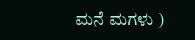ಮನೆ ಮಗಳು )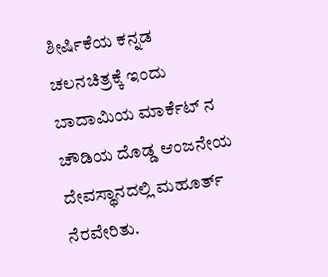ಶೀರ್ಷಿಕೆಯ ಕನ್ನಡ ಚಲನಚಿತ್ರಕ್ಕೆ ಇಂದು ಬಾದಾಮಿಯ ಮಾರ್ಕೆಟ್ ನ ಚೌಡಿಯ ದೊಡ್ಡ ಆಂಜನೇಯ ದೇವಸ್ಥಾನದಲ್ಲಿ ಮಹೂರ್ತ್ ನೆರವೇರಿತು.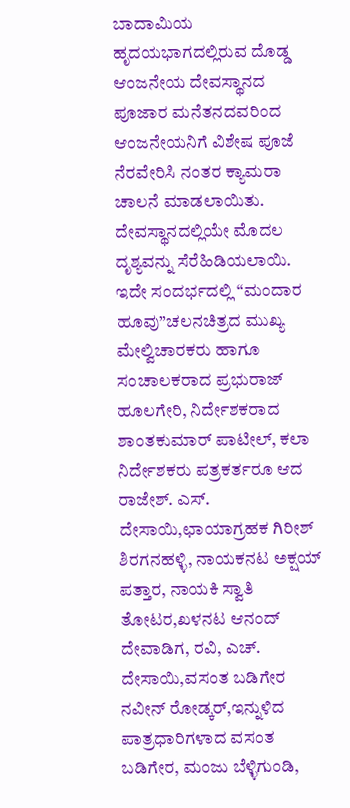ಬಾದಾಮಿಯ ಹೃದಯಭಾಗದಲ್ಲಿರುವ ದೊಡ್ಡ ಆಂಜನೇಯ ದೇವಸ್ಥಾನದ ಪೂಜಾರ ಮನೆತನದವರಿಂದ ಆಂಜನೇಯನಿಗೆ ವಿಶೇಷ ಪೂಜೆ ನೆರವೇರಿಸಿ ನಂತರ ಕ್ಯಾಮರಾ ಚಾಲನೆ ಮಾಡಲಾಯಿತು. ದೇವಸ್ಥಾನದಲ್ಲಿಯೇ ಮೊದಲ ದೃಶ್ಯವನ್ನು ಸೆರೆಹಿಡಿಯಲಾಯಿ.
ಇದೇ ಸಂದರ್ಭದಲ್ಲಿ “ಮಂದಾರ ಹೂವು”ಚಲನಚಿತ್ರದ ಮುಖ್ಯ ಮೇಲ್ವಿಚಾರಕರು ಹಾಗೂ ಸಂಚಾಲಕರಾದ ಪ್ರಭುರಾಜ್ ಹೂಲಗೇರಿ, ನಿರ್ದೇಶಕರಾದ ಶಾಂತಕುಮಾರ್ ಪಾಟೀಲ್, ಕಲಾ ನಿರ್ದೇಶಕರು ಪತ್ರಕರ್ತರೂ ಆದ ರಾಜೇಶ್. ಎಸ್. ದೇಸಾಯಿ,ಛಾಯಾಗ್ರಹಕ ಗಿರೀಶ್ ಶಿರಗನಹಳ್ಳಿ, ನಾಯಕನಟ ಅಕ್ಷಯ್ ಪತ್ತಾರ, ನಾಯಕಿ ಸ್ವಾತಿ ತೋಟರ,ಖಳನಟ ಆನಂದ್ ದೇವಾಡಿಗ, ರವಿ, ಎಚ್. ದೇಸಾಯಿ,ವಸಂತ ಬಡಿಗೇರ ನವೀನ್ ರೋಡ್ಕರ್,ಇನ್ನುಳಿದ ಪಾತ್ರಧಾರಿಗಳಾದ ವಸಂತ ಬಡಿಗೇರ, ಮಂಜು ಬೆಳ್ಳಿಗುಂಡಿ,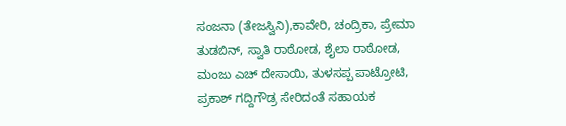ಸಂಜನಾ (ತೇಜಸ್ವಿನಿ),ಕಾವೇರಿ, ಚಂದ್ರಿಕಾ, ಪ್ರೇಮಾ ತುಡಬಿನ್, ಸ್ವಾತಿ ರಾಠೋಡ, ಶೈಲಾ ರಾಠೋಡ, ಮಂಜು ಎಚ್ ದೇಸಾಯಿ, ತುಳಸಪ್ಪ ಪಾಟ್ರೋಟಿ, ಪ್ರಕಾಶ್ ಗದ್ದಿಗೌಡ್ರ ಸೇರಿದಂತೆ ಸಹಾಯಕ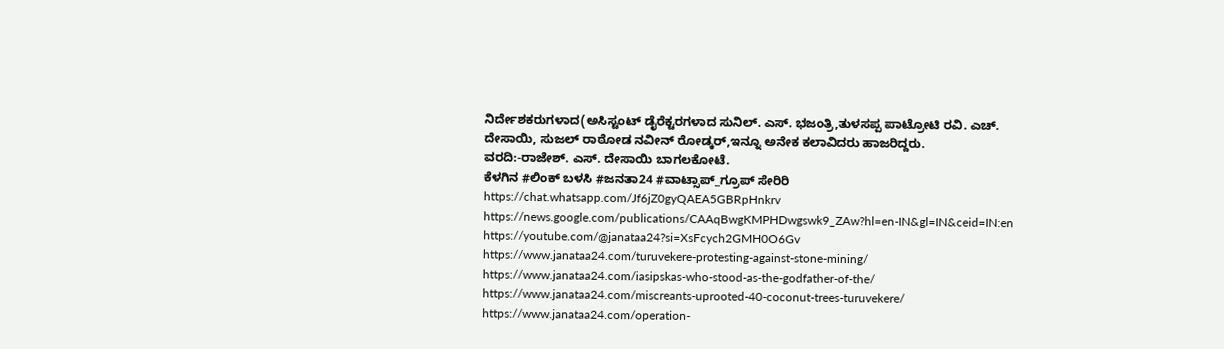ನಿರ್ದೇಶಕರುಗಳಾದ(ಅಸಿಸ್ಟಂಟ್ ಡೈರೆಕ್ಟರಗಳಾದ ಸುನಿಲ್. ಎಸ್. ಭಜಂತ್ರಿ,ತುಳಸಪ್ಪ ಪಾಟ್ರೋಟಿ ರವಿ. ಎಚ್. ದೇಸಾಯಿ, ಸುಜಲ್ ರಾಠೋಡ ನವೀನ್ ರೋಡ್ಕರ್,ಇನ್ನೂ ಅನೇಕ ಕಲಾವಿದರು ಹಾಜರಿದ್ದರು.
ವರದಿ:-ರಾಜೇಶ್. ಎಸ್. ದೇಸಾಯಿ ಬಾಗಲಕೋಟೆ.
ಕೆಳಗಿನ #ಲಿಂಕ್ ಬಳಸಿ #ಜನತಾ24 #ವಾಟ್ಸಾಪ್_ಗ್ರೂಪ್ ಸೇರಿರಿ https://chat.whatsapp.com/Jf6jZ0gyQAEA5GBRpHnkrv
https://news.google.com/publications/CAAqBwgKMPHDwgswk9_ZAw?hl=en-IN&gl=IN&ceid=IN:en
https://youtube.com/@janataa24?si=XsFcych2GMH0O6Gv
https://www.janataa24.com/turuvekere-protesting-against-stone-mining/
https://www.janataa24.com/iasipskas-who-stood-as-the-godfather-of-the/
https://www.janataa24.com/miscreants-uprooted-40-coconut-trees-turuvekere/
https://www.janataa24.com/operation-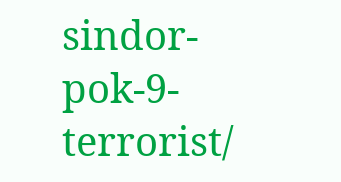sindor-pok-9-terrorist/